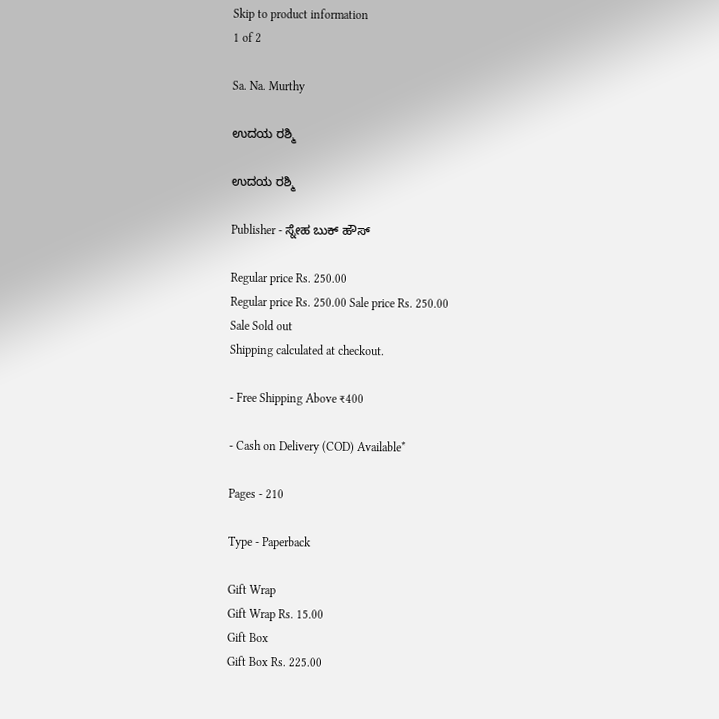Skip to product information
1 of 2

Sa. Na. Murthy

ಉದಯ ರಶ್ಮಿ

ಉದಯ ರಶ್ಮಿ

Publisher - ಸ್ನೇಹ ಬುಕ್ ಹೌಸ್

Regular price Rs. 250.00
Regular price Rs. 250.00 Sale price Rs. 250.00
Sale Sold out
Shipping calculated at checkout.

- Free Shipping Above ₹400

- Cash on Delivery (COD) Available*

Pages - 210

Type - Paperback

Gift Wrap
Gift Wrap Rs. 15.00
Gift Box
Gift Box Rs. 225.00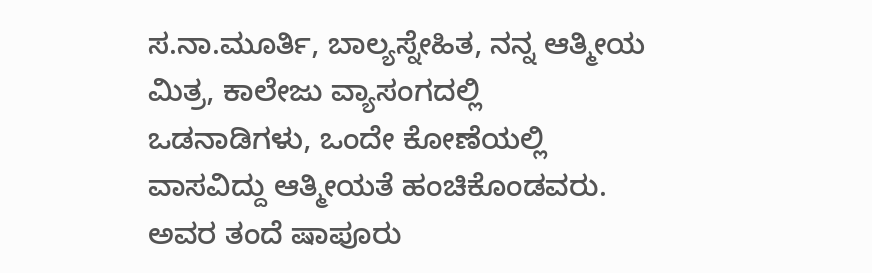ಸ.ನಾ.ಮೂರ್ತಿ, ಬಾಲ್ಯಸ್ನೇಹಿತ, ನನ್ನ ಆತ್ಮೀಯ ಮಿತ್ರ, ಕಾಲೇಜು ವ್ಯಾಸಂಗದಲ್ಲಿ ಒಡನಾಡಿಗಳು, ಒಂದೇ ಕೋಣೆಯಲ್ಲಿ ವಾಸವಿದ್ದು ಆತ್ಮೀಯತೆ ಹಂಚಿಕೊಂಡವರು. ಅವರ ತಂದೆ ಷಾಪೂರು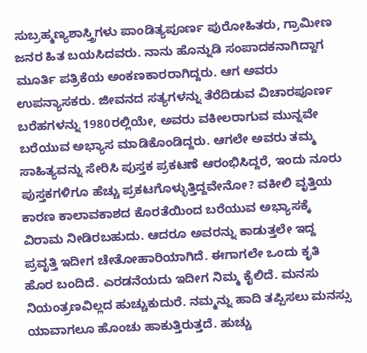ಸುಬ್ರಹ್ಮಣ್ಯಶಾಸ್ತ್ರಿಗಳು ಪಾಂಡಿತ್ಯಪೂರ್ಣ ಪುರೋಹಿತರು, ಗ್ರಾಮೀಣ ಜನರ ಹಿತ ಬಯಸಿದವರು. ನಾನು ಹೊನ್ನುಡಿ ಸಂಪಾದಕನಾಗಿದ್ದಾಗ ಮೂರ್ತಿ ಪತ್ರಿಕೆಯ ಅಂಕಣಕಾರರಾಗಿದ್ದರು. ಆಗ ಅವರು ಉಪನ್ಯಾಸಕರು. ಜೀವನದ ಸತ್ಯಗಳನ್ನು ತೆರೆದಿಡುವ ವಿಚಾರಪೂರ್ಣ ಬರೆಹಗಳನ್ನು 1980ರಲ್ಲಿಯೇ, ಅವರು ವಕೀಲರಾಗುವ ಮುನ್ನವೇ ಬರೆಯುವ ಅಭ್ಯಾಸ ಮಾಡಿಕೊಂಡಿದ್ದರು. ಆಗಲೇ ಅವರು ತಮ್ಮ ಸಾಹಿತ್ಯವನ್ನು ಸೇರಿಸಿ ಪುಸ್ತಕ ಪ್ರಕಟಣೆ ಆರಂಭಿಸಿದ್ದರೆ, ಇಂದು ನೂರು ಪುಸ್ತಕಗಳಿಗೂ ಹೆಚ್ಚು ಪ್ರಕಟಗೊಳ್ಳುತ್ತಿದ್ದವೇನೋ? ವಕೀಲಿ ವೃತ್ತಿಯ ಕಾರಣ ಕಾಲಾವಕಾಶದ ಕೊರತೆಯಿಂದ ಬರೆಯುವ ಅಭ್ಯಾಸಕ್ಕೆ ವಿರಾಮ ನೀಡಿರಬಹುದು. ಆದರೂ ಅವರನ್ನು ಕಾಡುತ್ತಲೇ ಇದ್ದ ಪ್ರವೃತ್ತಿ ಇದೀಗ ಚೇತೋಹಾರಿಯಾಗಿದೆ. ಈಗಾಗಲೇ ಒಂದು ಕೃತಿ ಹೊರ ಬಂದಿದೆ. ಎರಡನೆಯದು ಇದೀಗ ನಿಮ್ಮ ಕೈಲಿದೆ. ಮನಸು ನಿಯಂತ್ರಣವಿಲ್ಲದ ಹುಚ್ಚುಕುದುರೆ. ನಮ್ಮನ್ನು ಹಾದಿ ತಪ್ಪಿಸಲು ಮನಸ್ಸು ಯಾವಾಗಲೂ ಹೊಂಚು ಹಾಕುತ್ತಿರುತ್ತದೆ. ಹುಚ್ಚು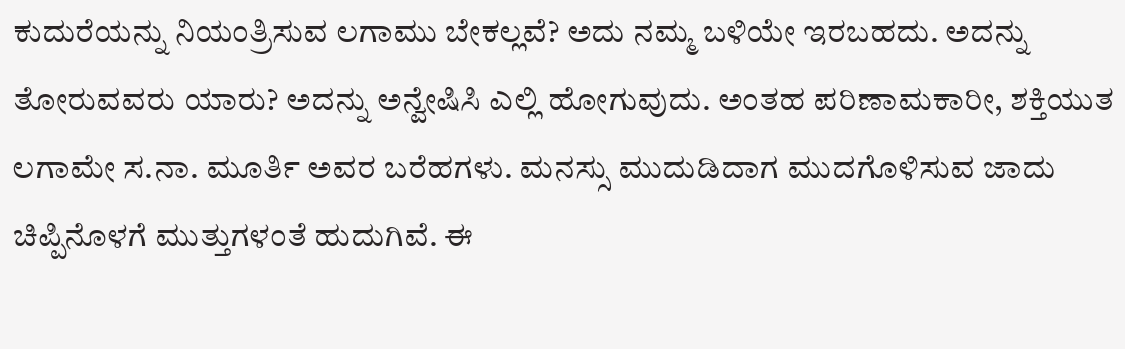ಕುದುರೆಯನ್ನು ನಿಯಂತ್ರಿಸುವ ಲಗಾಮು ಬೇಕಲ್ಲವೆ? ಅದು ನಮ್ಮ ಬಳಿಯೇ ಇರಬಹದು. ಅದನ್ನು ತೋರುವವರು ಯಾರು? ಅದನ್ನು ಅನ್ವೇಷಿಸಿ ಎಲ್ಲಿ ಹೋಗುವುದು. ಅಂತಹ ಪರಿಣಾಮಕಾರೀ, ಶಕ್ತಿಯುತ ಲಗಾಮೇ ಸ.ನಾ. ಮೂರ್ತಿ ಅವರ ಬರೆಹಗಳು. ಮನಸ್ಸು ಮುದುಡಿದಾಗ ಮುದಗೊಳಿಸುವ ಜಾದು ಚಿಪ್ಪಿನೊಳಗೆ ಮುತ್ತುಗಳಂತೆ ಹುದುಗಿವೆ. ಈ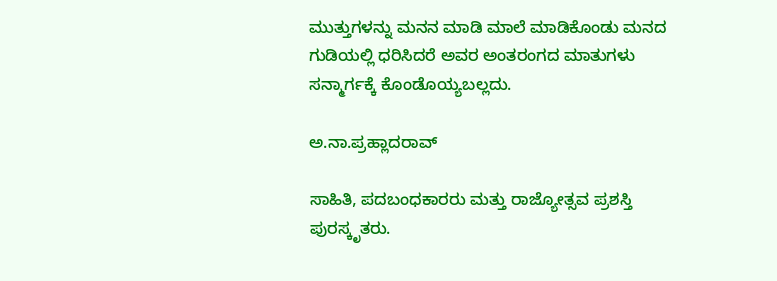ಮುತ್ತುಗಳನ್ನು ಮನನ ಮಾಡಿ ಮಾಲೆ ಮಾಡಿಕೊಂಡು ಮನದ ಗುಡಿಯಲ್ಲಿ ಧರಿಸಿದರೆ ಅವರ ಅಂತರಂಗದ ಮಾತುಗಳು ಸನ್ಮಾರ್ಗಕ್ಕೆ ಕೊಂಡೊಯ್ಯಬಲ್ಲದು.

ಅ.ನಾ.ಪ್ರಹ್ಲಾದರಾವ್

ಸಾಹಿತಿ, ಪದಬಂಧಕಾರರು ಮತ್ತು ರಾಜ್ಯೋತ್ಸವ ಪ್ರಶಸ್ತಿ ಪುರಸ್ಕೃತರು.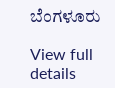ಬೆಂಗಳೂರು

View full details